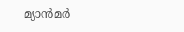മ്യാന്‍മര്‍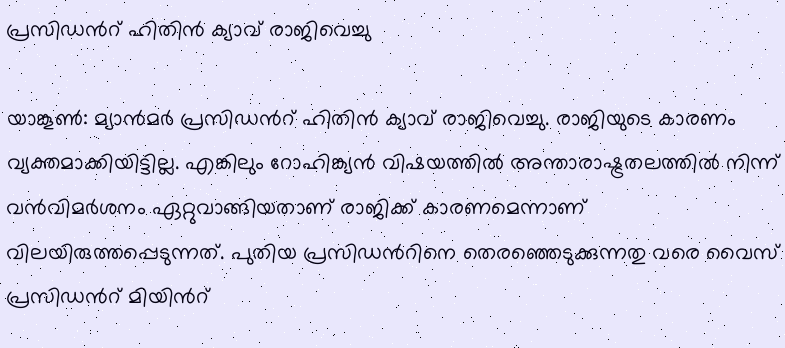പ്രസിഡന്‍റ് ഹിതിന്‍ ക്യാവ് രാജിവെച്ചു

യാങ്കൂണ്‍: മ്യാന്‍മര്‍ പ്രസിഡന്‍റ് ഹിതിന്‍ ക്യാവ് രാജിവെച്ചു. രാജിയുടെ കാരണം വ്യക്തമാക്കിയിട്ടില്ല. എങ്കിലും റോഹിങ്ക്യന്‍ വിഷയത്തില്‍ അന്താരാഷ്ട്രതലത്തില്‍ നിന്ന് വന്‍വിമര്‍ശനം ഏറ്റുവാങ്ങിയതാണ് രാജിക്ക് കാരണമെന്നാണ് വിലയിരുത്തപ്പെടുന്നത്. പുതിയ പ്രസിഡന്‍റിനെ തെരഞ്ഞെടുക്കുന്നതു വരെ വൈസ് പ്രസിഡന്‍റ് മിയിന്‍റ്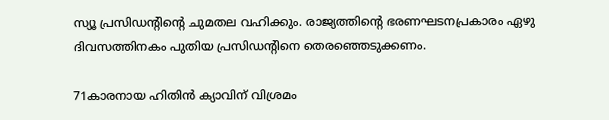സ്യൂ പ്രസിഡന്റിന്റെ ചുമതല വഹിക്കും. രാജ്യത്തിന്റെ ഭരണഘടനപ്രകാരം ഏഴു ദിവസത്തിനകം പുതിയ പ്രസിഡന്‍റിനെ തെരഞ്ഞെടുക്കണം.

71കാരനായ ഹിതിന്‍ ക്യാവിന് വിശ്രമം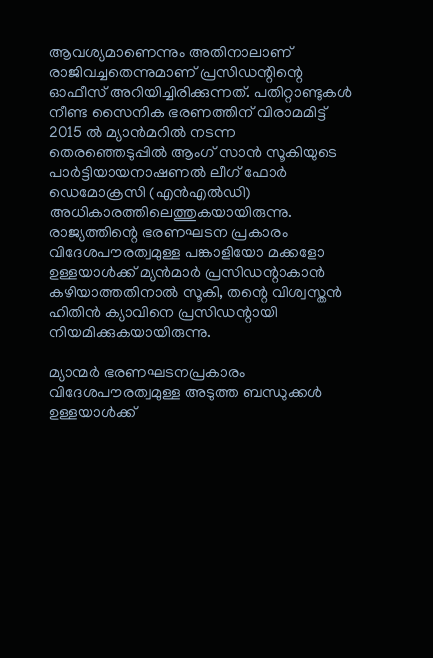ആവശ്യമാണെന്നും അതിനാലാണ് രാജിവച്ചതെന്നുമാണ് പ്രസിഡന്റിന്റെ ഓഫീസ് അറിയിച്ചിരിക്കുന്നത്. പതിറ്റാണ്ടുകള്‍ നീണ്ട സൈനിക ഭരണത്തിന് വിരാമമിട്ട് 2015 ല്‍ മ്യാന്‍മറില്‍ നടന്ന തെരഞ്ഞെടുപ്പില്‍ ആംഗ് സാന്‍ സൂകിയുടെ പാര്‍ട്ടിയായനാഷണല്‍ ലീഗ് ഫോര്‍ ഡെമോക്രസി (എന്‍എല്‍ഡി) അധികാരത്തിലെത്തുകയായിരുന്നു. രാജ്യത്തിന്റെ ഭരണഘടന പ്രകാരം വിദേശപൗരത്വമുള്ള പങ്കാളിയോ മക്കളോ ഉള്ളയാള്‍ക്ക് മ്യന്‍മാര്‍ പ്രസിഡന്റാകാന്‍ കഴിയാത്തതിനാല്‍ സൂകി, തന്റെ വിശ്വസ്തന്‍ ഹിതിന്‍ ക്യാവിനെ പ്രസിഡന്റായി നിയമിക്കുകയായിരുന്നു.

മ്യാന്മര്‍ ഭരണഘടനപ്രകാരം വിദേശപൗരത്വമുള്ള അടുത്ത ബന്ധുക്കള്‍ ഉള്ളയാള്‍ക്ക്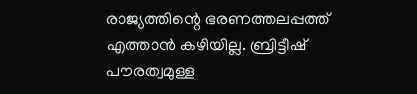രാജ്യത്തിന്റെ ഭരണത്തലപ്പത്ത് എത്താന്‍ കഴിയില്ല. ബ്രിട്ടീഷ് പൗരത്വമുള്ള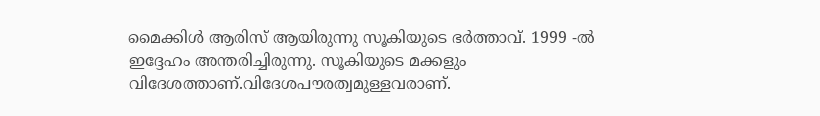മൈക്കിള്‍ ആരിസ് ആയിരുന്നു സൂകിയുടെ ഭര്‍ത്താവ്. 1999 -ല്‍ ഇദ്ദേഹം അന്തരിച്ചിരുന്നു. സൂകിയുടെ മക്കളും വിദേശത്താണ്.വിദേശപൗരത്വമുള്ളവരാണ്.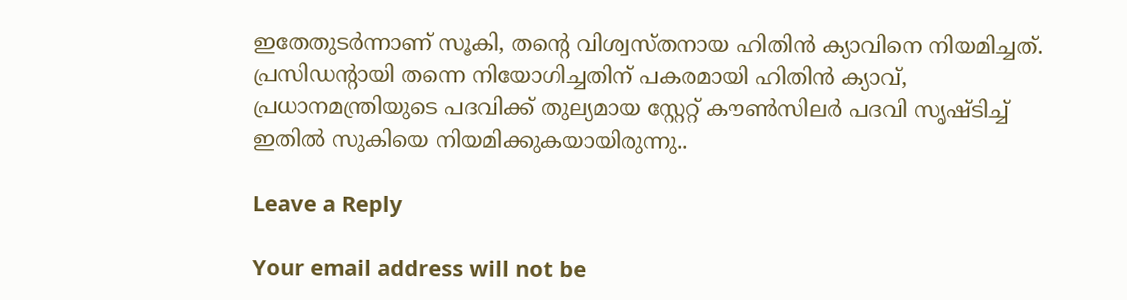ഇതേതുടര്‍ന്നാണ് സൂകി, തന്റെ വിശ്വസ്തനായ ഹിതിന്‍ ക്യാവിനെ നിയമിച്ചത്. പ്രസിഡന്റായി തന്നെ നിയോഗിച്ചതിന് പകരമായി ഹിതിന്‍ ക്യാവ്, പ്രധാനമന്ത്രിയുടെ പദവിക്ക് തുല്യമായ സ്റ്റേറ്റ് കൗണ്‍സിലര്‍ പദവി സൃഷ്ടിച്ച്‌ ഇതില്‍ സുകിയെ നിയമിക്കുകയായിരുന്നു..

Leave a Reply

Your email address will not be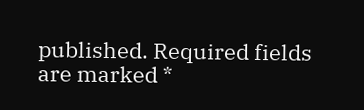published. Required fields are marked *